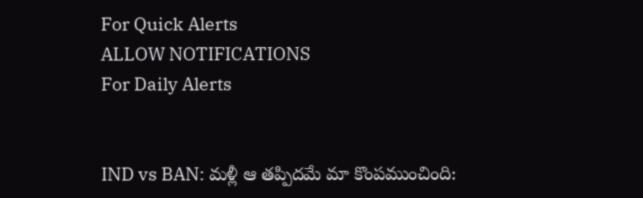For Quick Alerts
ALLOW NOTIFICATIONS
For Daily Alerts


IND vs BAN: మళ్లీ ఆ తప్పిదమే మా కొంపముంచింది: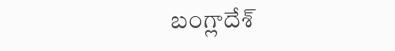బంగ్లాదేశ్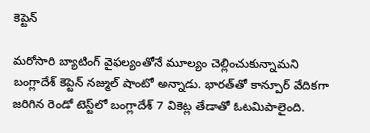కెప్టెన్

మరోసారి బ్యాటింగ్ వైఫల్యంతోనే మూల్యం చెల్లించుకున్నామని బంగ్లాదేశ్ కెప్టెన్ నజ్ముల్ షాంటో అన్నాడు. భారత్‌తో కాన్పూర్ వేదికగా జరిగిన రెండో టెస్ట్‌లో బంగ్లాదేశ్ 7 వికెట్ల తేడాతో ఓటమిపాలైంది.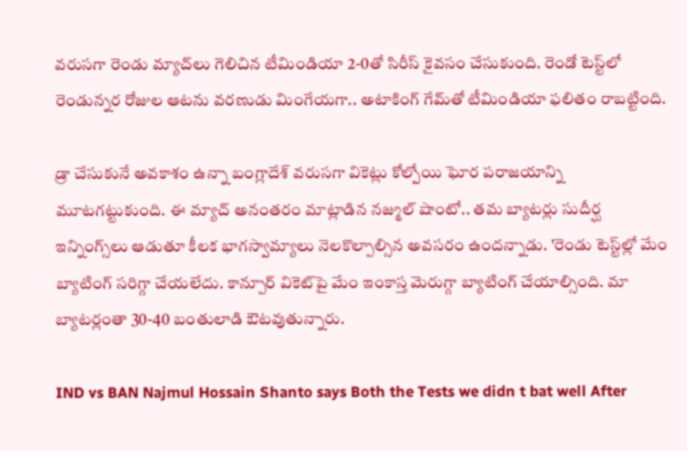వరుసగా రెండు మ్యాచ్‌లు గెలిచిన టీమిండియా 2-0తో సిరీస్ కైవసం చేసుకుంది. రెండో టెస్ట్‌లో రెండున్నర రోజుల ఆటను వరణుడు మింగేయగా.. అటాకింగ్ గేమ్‌తో టీమిండియా ఫలితం రాబట్టింది.

డ్రా చేసుకునే అవకాశం ఉన్నా బంగ్లాదేశ్‌ వరుసగా వికెట్లు కోల్పోయి ఘోర పరాజయాన్ని మూటగట్టుకుంది. ఈ మ్యాచ్ అనంతరం మాట్లాడిన నజ్ముల్ షాంటో.. తమ బ్యాటర్లు సుదీర్ఘ ఇన్నింగ్స్‌లు ఆడుతూ కీలక భాగస్వామ్యాలు నెలకొల్పాల్సిన అవసరం ఉందన్నాడు. 'రెండు టెస్ట్‌ల్లో మేం బ్యాటింగ్ సరిగ్గా చేయలేదు. కాన్పూర్ వికెట్‌పై మేం ఇంకాస్త మెరుగ్గా బ్యాటింగ్ చేయాల్సింది. మా బ్యాటర్లంతా 30-40 బంతులాడి ఔటవుతున్నారు.

IND vs BAN Najmul Hossain Shanto says Both the Tests we didn t bat well After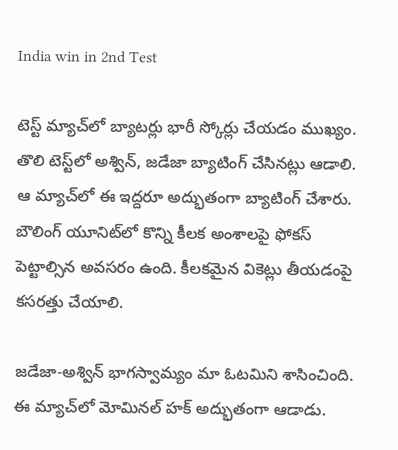India win in 2nd Test

టెస్ట్ మ్యాచ్‌లో బ్యాటర్లు భారీ స్కోర్లు చేయడం ముఖ్యం. తొలి టెస్ట్‌లో అశ్విన్, జడేజా బ్యాటింగ్ చేసినట్లు ఆడాలి. ఆ మ్యాచ్‌లో ఈ ఇద్దరూ అద్భుతంగా బ్యాటింగ్ చేశారు. బౌలింగ్ యూనిట్‌లో కొన్ని కీలక అంశాలపై ఫోకస్ పెట్టాల్సిన అవసరం ఉంది. కీలకమైన వికెట్లు తీయడంపై కసరత్తు చేయాలి.

జడేజా-అశ్విన్ భాగస్వామ్యం మా ఓటమిని శాసించింది. ఈ మ్యాచ్‌లో మోమినల్ హక్ అద్భుతంగా ఆడాడు.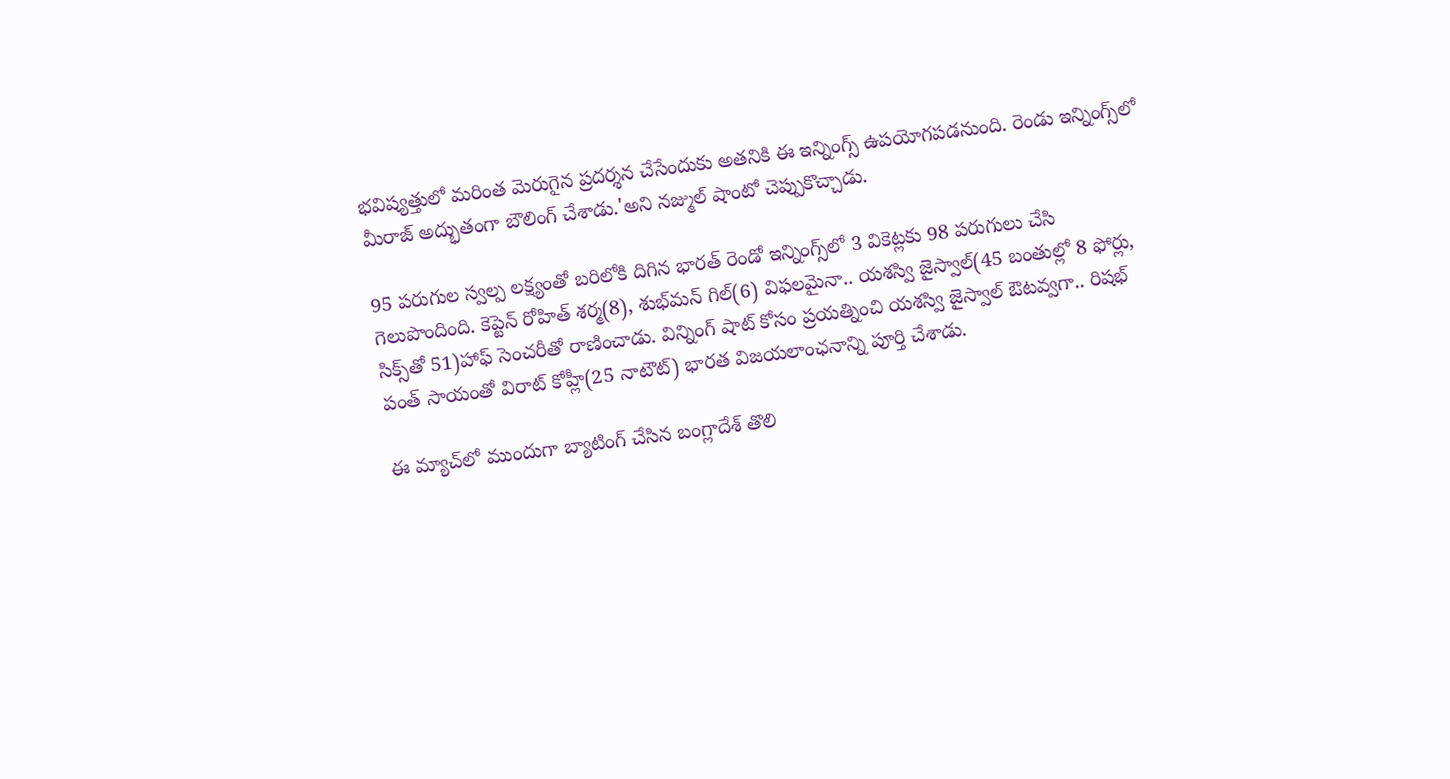భవిష్యత్తులో మరింత మెరుగైన ప్రదర్శన చేసేందుకు అతనికి ఈ ఇన్నింగ్స్ ఉపయోగపడనుంది. రెండు ఇన్నింగ్స్‌లో మీరాజ్ అద్భుతంగా బౌలింగ్ చేశాడు.'అని నజ్ముల్ షాంటో చెప్పుకొచ్చాడు.

95 పరుగుల స్వల్ప లక్ష్యంతో బరిలోకి దిగిన భారత్ రెండో ఇన్నింగ్స్‌లో 3 వికెట్లకు 98 పరుగులు చేసి గెలుపొందింది. కెప్టెన్ రోహిత్ శర్మ(8), శుభ్‌‌మన్ గిల్(6) విఫలమైనా.. యశస్వి జైస్వాల్(45 బంతుల్లో 8 ఫోర్లు, సిక్స్‌తో 51)హాఫ్ సెంచరీతో రాణించాడు. విన్నింగ్ షాట్ కోసం ప్రయత్నించి యశస్వి జైస్వాల్ ఔటవ్వగా.. రిషభ్ పంత్ సాయంతో విరాట్ కోహ్లీ(25 నాటౌట్) భారత విజయలాంఛనాన్ని పూర్తి చేశాడు.

ఈ మ్యాచ్‌లో ముందుగా బ్యాటింగ్ చేసిన బంగ్లాదేశ్ తొలి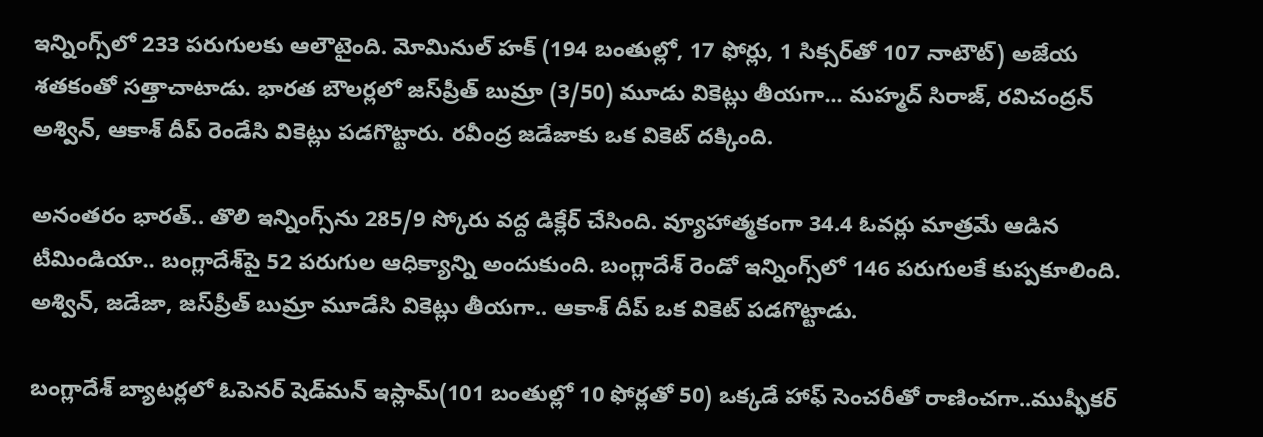ఇన్నింగ్స్‌‌లో 233 పరుగులకు ఆలౌటైంది. మోమినుల్ హక్ (194 బంతుల్లో, 17 ఫోర్లు, 1 సిక్సర్‌తో 107 నాటౌట్) అజేయ శతకంతో సత్తాచాటాడు. భారత బౌలర్లలో జస్‌ప్రీత్ బుమ్రా (3/50) మూడు వికెట్లు తీయగా... మహ్మద్ సిరాజ్, రవిచంద్రన్ అశ్విన్, ఆకాశ్ దీప్ రెండేసి వికెట్లు పడగొట్టారు. రవీంద్ర జడేజాకు ఒక వికెట్ దక్కింది.

అనంతరం భారత్.. తొలి ఇన్నింగ్స్‌ను 285/9 స్కోరు వద్ద డిక్లేర్ చేసింది. వ్యూహాత్మకంగా 34.4 ఓవర్లు మాత్రమే ఆడిన టీమిండియా.. బంగ్లాదేశ్‌పై 52 పరుగుల ఆధిక్యాన్ని అందుకుంది. బంగ్లాదేశ్ రెండో ఇన్నింగ్స్‌లో 146 పరుగులకే కుప్పకూలింది. అశ్విన్, జడేజా, జస్‌ప్రీత్ బుమ్రా మూడేసి వికెట్లు తీయగా.. ఆకాశ్ దీప్ ఒక వికెట్ పడగొట్టాడు.

బంగ్లాదేశ్ బ్యాటర్లలో ఓపెనర్ షెడ్‌మన్ ఇస్లామ్(101 బంతుల్లో 10 ఫోర్లతో 50) ఒక్కడే హాఫ్ సెంచరీతో రాణించగా..ముష్ఫీకర్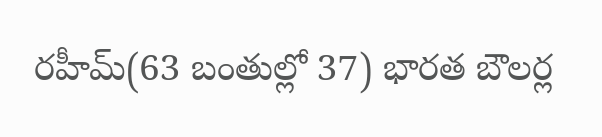రహీమ్(63 బంతుల్లో 37) భారత బౌలర్ల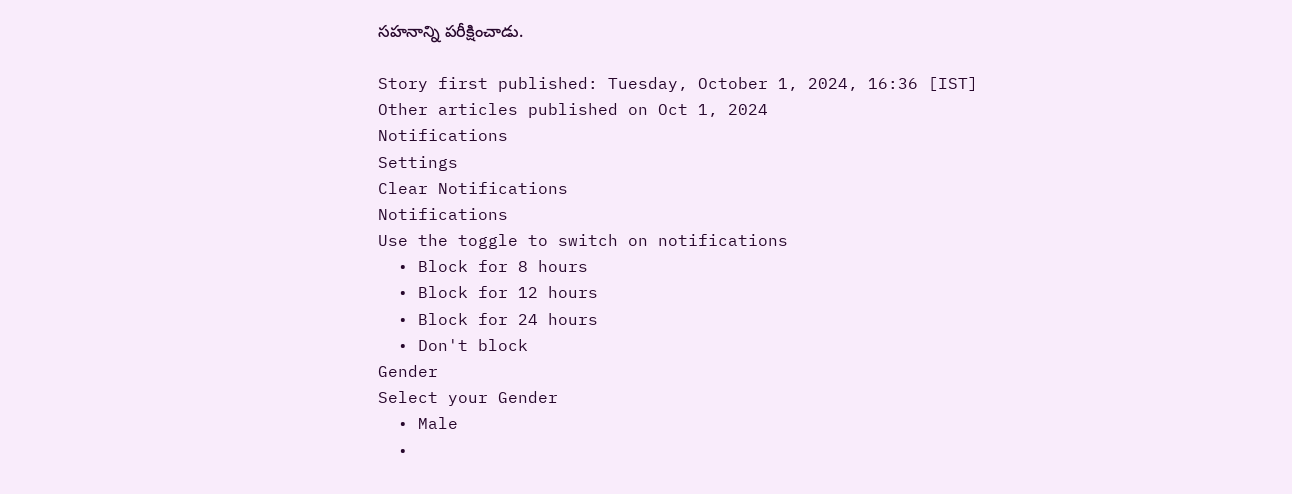సహనాన్ని పరీక్షించాడు.

Story first published: Tuesday, October 1, 2024, 16:36 [IST]
Other articles published on Oct 1, 2024
Notifications
Settings
Clear Notifications
Notifications
Use the toggle to switch on notifications
  • Block for 8 hours
  • Block for 12 hours
  • Block for 24 hours
  • Don't block
Gender
Select your Gender
  • Male
  •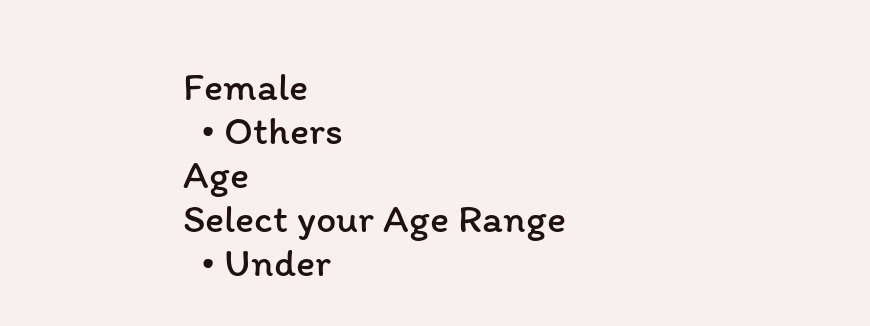Female
  • Others
Age
Select your Age Range
  • Under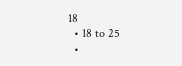18
  • 18 to 25
  •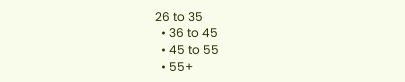26 to 35
  • 36 to 45
  • 45 to 55
  • 55+